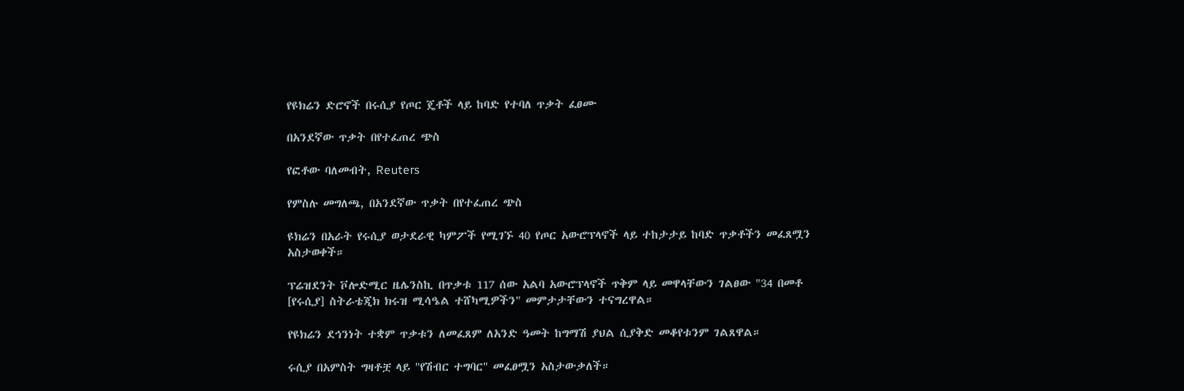የዩክሬን ድሮኖች በሩሲያ የጦር ጄቶች ላይ ከባድ የተባለ ጥቃት ፈፀሙ

በአንደኛው ጥቃት በየተፈጠረ ጭስ

የፎቶው ባለመብት, Reuters

የምስሉ መግለጫ, በአንደኛው ጥቃት በየተፈጠረ ጭስ

ዩክሬን በአራት የሩሲያ ወታደራዊ ካምፖች የሚገኙ 40 የጦር አውሮፕላኖች ላይ ተከታታይ ከባድ ጥቃቶችን መፈጸሟን አስታወቀች።

ፕሬዝደንት ቮሎድሚር ዜሌንስኪ በጥቃቱ 117 ሰው አልባ አውሮፕላኖች ጥቅም ላይ መዋላቸውን ገልፀው "34 በመቶ [የሩሲያ] ስትራቴጂክ ክሩዝ ሚሳዔል ተሸካሚዎችን" መምታታቸውን ተናግረዋል።

የዩክሬን ደኅንነት ተቋም ጥቃቱን ለመፈጸም ለአንድ ዓመት ከግማሽ ያህል ሲያቅድ መቆየቱንም ገልጸዋል።

ሩሲያ በአምስት ግዛቶቿ ላይ "የሽብር ተግባር" መፈፀሟን አስታውቃለች።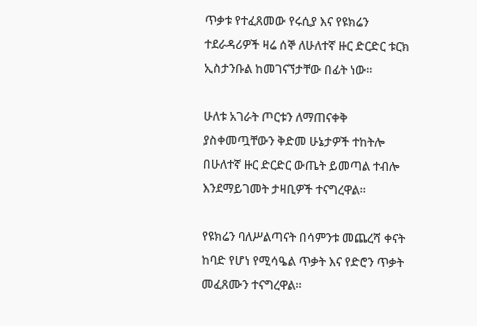ጥቃቱ የተፈጸመው የሩሲያ እና የዩክሬን ተደራዳሪዎች ዛሬ ሰኞ ለሁለተኛ ዙር ድርድር ቱርክ ኢስታንቡል ከመገናኘታቸው በፊት ነው።

ሁለቱ አገራት ጦርቱን ለማጠናቀቅ ያስቀመጧቸውን ቅድመ ሁኔታዎች ተከትሎ በሁለተኛ ዙር ድርድር ውጤት ይመጣል ተብሎ እንደማይገመት ታዛቢዎች ተናግረዋል።

የዩክሬን ባለሥልጣናት በሳምንቱ መጨረሻ ቀናት ከባድ የሆነ የሚሳዔል ጥቃት እና የድሮን ጥቃት መፈጸሙን ተናግረዋል።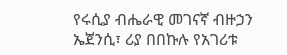የሩሲያ ብሔራዊ መገናኛ ብዙኃን ኤጀንሲ፣ ሪያ በበኩሉ የአገሪቱ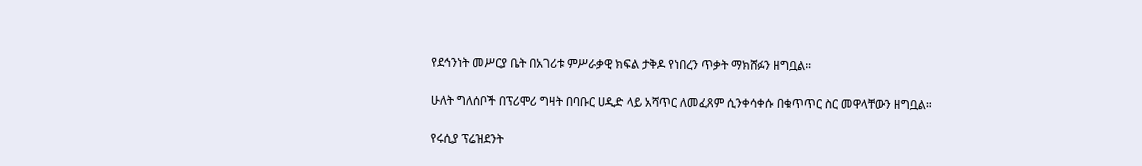የደኅንነት መሥርያ ቤት በአገሪቱ ምሥራቃዊ ክፍል ታቅዶ የነበረን ጥቃት ማክሸፉን ዘግቧል።

ሁለት ግለሰቦች በፕሪሞሪ ግዛት በባቡር ሀዲድ ላይ አሻጥር ለመፈጸም ሲንቀሳቀሱ በቁጥጥር ስር መዋላቸውን ዘግቧል።

የሩሲያ ፕሬዝደንት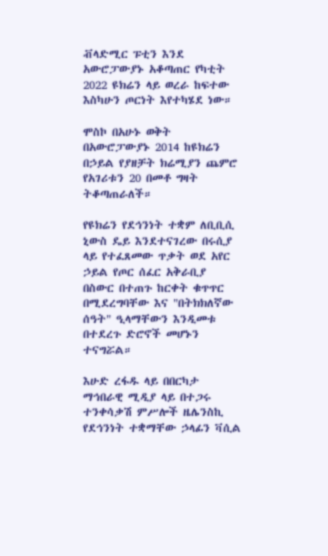ቭላድሚር ፑቲን እንደ አውሮፓውያኑ አቆጣጠር የካቲት 2022 ዩክሬን ላይ ወረራ ከፍተው እስካሁን ጦርነት እየተካሄደ ነው።

ሞስኮ በአሁኑ ወቅት በአውሮፓውያኑ 2014 ከዩክሬን በኃይል የያዘቻት ክሬሚያን ጨምሮ የአገሪቱን 20 በመቶ ግዛት ትቆጣጠራለች።

የዩክሬን የደኅንነት ተቋም ለቢቢሲ ኒውስ ዴይ እንደተናገረው በሩሲያ ላይ የተፈጸመው ጥቃት ወደ አየር ኃይል የጦር ሰፈር አቅራቢያ በስውር በተጠጉ ከርቀት ቁጥጥር በሚደረግባቸው እና "በትክክለኛው ሰዓት" ዒላማቸውን እንዲመቱ በተደረጉ ድሮኖች መሆኑን ተናግሯል።

እሁድ ረፋዱ ላይ በበርካታ ማኅበራዊ ሚዲያ ላይ በተጋሩ ተንቀሳቃሽ ምሥሎች ዜሌንስኪ የደኅንነት ተቋማቸው ኃላፊን ቫሲል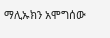ማሊኡክን አሞግሰው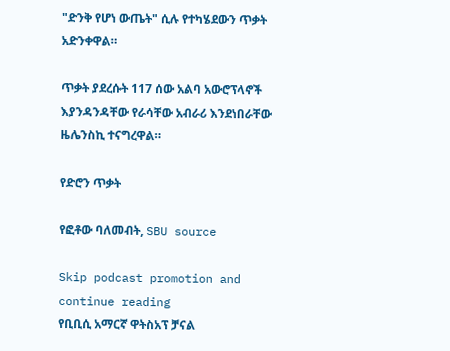"ድንቅ የሆነ ውጤት" ሲሉ የተካሄደውን ጥቃት አድንቀዋል።

ጥቃት ያደረሱት 117 ሰው አልባ አውሮፕላኖች እያንዳንዳቸው የራሳቸው አብራሪ እንደነበራቸው ዜሌንስኪ ተናግረዋል።

የድሮን ጥቃት

የፎቶው ባለመብት, SBU source

Skip podcast promotion and continue reading
የቢቢሲ አማርኛ ዋትስአፕ ቻናል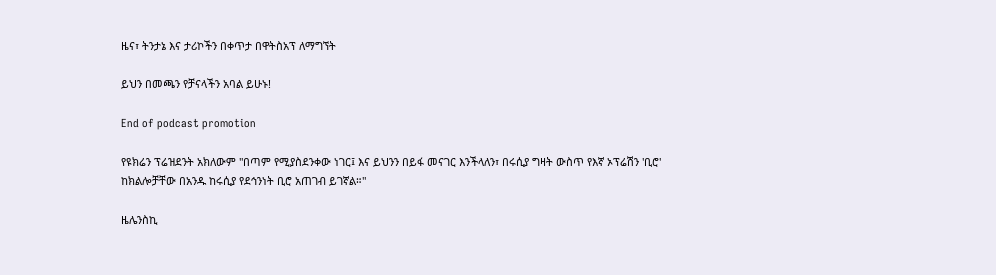ዜና፣ ትንታኔ እና ታሪኮችን በቀጥታ በዋትስአፕ ለማግኘት

ይህን በመጫን የቻናላችን አባል ይሁኑ!

End of podcast promotion

የዩክሬን ፕሬዝደንት አክለውም "በጣም የሚያስደንቀው ነገር፤ እና ይህንን በይፋ መናገር እንችላለን፣ በሩሲያ ግዛት ውስጥ የእኛ ኦፕሬሽን 'ቢሮ' ከክልሎቻቸው በአንዱ ከሩሲያ የደኅንነት ቢሮ አጠገብ ይገኛል።"

ዜሌንስኪ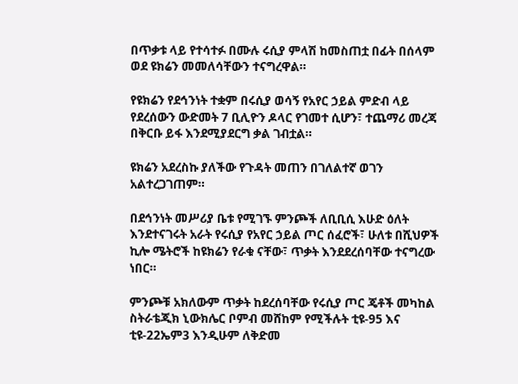በጥቃቱ ላይ የተሳተፉ በሙሉ ሩሲያ ምላሽ ከመስጠቷ በፊት በሰላም ወደ ዩክሬን መመለሳቸውን ተናግረዋል።

የዩክሬን የደኅንነት ተቋም በሩሲያ ወሳኝ የአየር ኃይል ምድብ ላይ የደረሰውን ውድመት 7 ቢሊዮን ዶላር የገመተ ሲሆን፣ ተጨማሪ መረጃ በቅርቡ ይፋ እንደሚያደርግ ቃል ገብቷል።

ዩክሬን አደረስኩ ያለችው የጉዳት መጠን በገለልተኛ ወገን አልተረጋገጠም።

በደኅንነት መሥሪያ ቤቱ የሚገኙ ምንጮች ለቢቢሲ እሁድ ዕለት እንደተናገሩት አራት የሩሲያ የአየር ኃይል ጦር ሰፈሮች፣ ሁለቱ በሺህዎች ኪሎ ሜትሮች ከዩክሬን የራቁ ናቸው፣ ጥቃት እንደደረሰባቸው ተናግረው ነበር።

ምንጮቹ አክለውም ጥቃት ከደረሰባቸው የሩሲያ ጦር ጄቶች መካከል ስትራቴጂክ ኒውክሌር ቦምብ መሸከም የሚችሉት ቲዩ-95 እና ቲዩ-22ኤም3 እንዲሁም ለቅድመ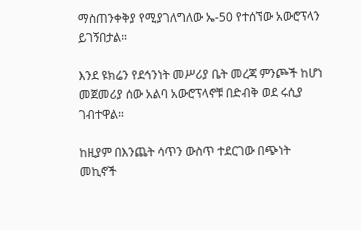ማስጠንቀቅያ የሚያገለግለው ኤ-50 የተሰኘው አውሮፕላን ይገኝበታል።

እንደ ዩክሬን የደኅንነት መሥሪያ ቤት መረጃ ምንጮች ከሆነ መጀመሪያ ሰው አልባ አውሮፕላኖቹ በድብቅ ወደ ሩሲያ ገብተዋል።

ከዚያም በእንጨት ሳጥን ውስጥ ተደርገው በጭነት መኪኖች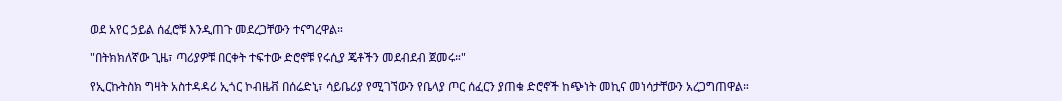ወደ አየር ኃይል ሰፈሮቹ እንዲጠጉ መደረጋቸውን ተናግረዋል።

"በትክክለኛው ጊዜ፣ ጣሪያዎቹ በርቀት ተፍተው ድሮኖቹ የሩሲያ ጄቶችን መደብደብ ጀመሩ።"

የኢርኩትስክ ግዛት አስተዳዳሪ ኢጎር ኮብዜቭ በሰሬድኒ፣ ሳይቤሪያ የሚገኘውን የቤላያ ጦር ሰፈርን ያጠቁ ድሮኖች ከጭነት መኪና መነሳታቸውን አረጋግጠዋል።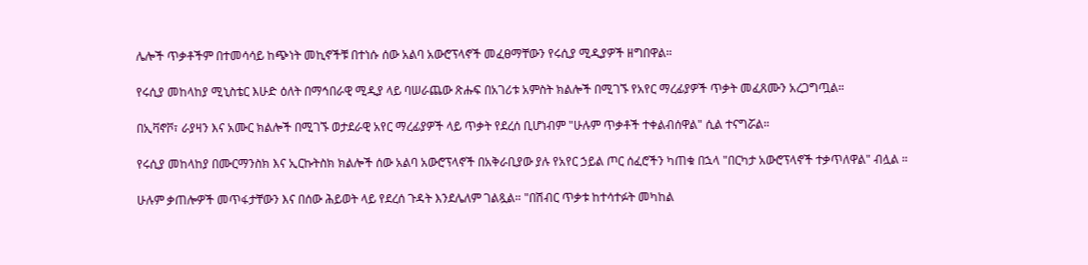ሌሎች ጥቃቶችም በተመሳሳይ ከጭነት መኪኖችቹ በተነሱ ሰው አልባ አውሮፕላኖች መፈፀማቸውን የሩሲያ ሚዲያዎች ዘግበዋል።

የሩሲያ መከላከያ ሚኒስቴር እሁድ ዕለት በማኅበራዊ ሚዲያ ላይ ባሠራጨው ጽሑፍ በአገሪቱ አምስት ክልሎች በሚገኙ የአየር ማረፊያዎች ጥቃት መፈጸሙን አረጋግጧል።

በኢቫኖቮ፣ ራያዛን እና አሙር ክልሎች በሚገኙ ወታደራዊ አየር ማረፊያዎች ላይ ጥቃት የደረሰ ቢሆነብም "ሁሉም ጥቃቶች ተቀልብሰዋል" ሲል ተናግሯል።

የሩሲያ መከላከያ በሙርማንስክ እና ኢርኩትስክ ክልሎች ሰው አልባ አውሮፕላኖች በአቅራቢያው ያሉ የአየር ኃይል ጦር ሰፈሮችን ካጠቁ በኋላ "በርካታ አውሮፕላኖች ተቃጥለዋል" ብሏል ።

ሁሉም ቃጠሎዎች መጥፋታቸውን እና በሰው ሕይወት ላይ የደረሰ ጉዳት እንደሌለም ገልጿል። "በሽብር ጥቃቱ ከተሳተፉት መካከል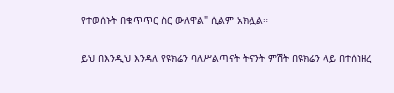የተወሰኑት በቁጥጥር ስር ውለዋል" ሲልም አክሏል።

ይህ በእንዲህ እንዳለ የዩክሬን ባለሥልጣናት ትናንት ምሽት በዩክሬን ላይ በተሰነዘረ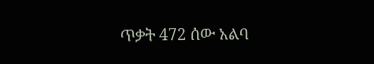ጥቃት 472 ሰው አልባ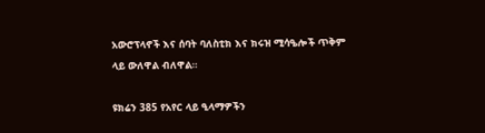አውሮፕላኖች እና ሰባት ባለስቲክ እና ክሩዝ ሚሳዔሎች ጥቅም ላይ ውለዋል ብለዋል።

ዩክሬን 385 የአየር ላይ ዒላማዎችን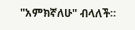"አምክኛለሁ" ብላለች።